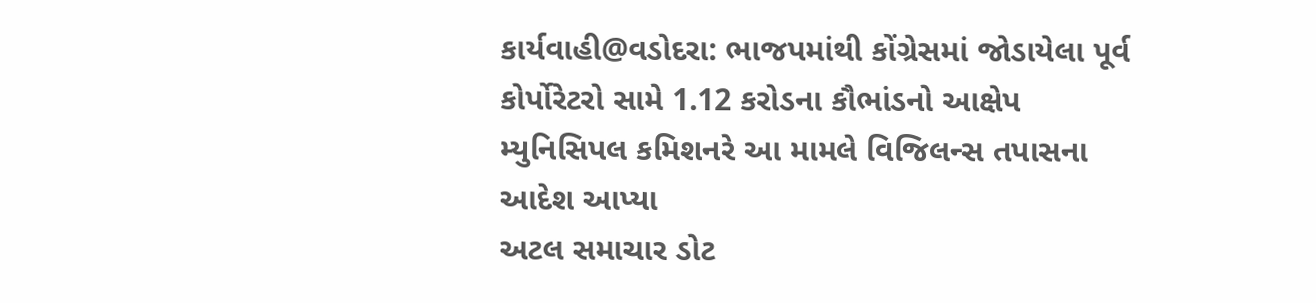કાર્યવાહી@વડોદરા: ભાજપમાંથી કોંગ્રેસમાં જોડાયેલા પૂર્વ કોર્પોરેટરો સામે 1.12 કરોડના કૌભાંડનો આક્ષેપ
મ્યુનિસિપલ કમિશનરે આ મામલે વિજિલન્સ તપાસના આદેશ આપ્યા
અટલ સમાચાર ડોટ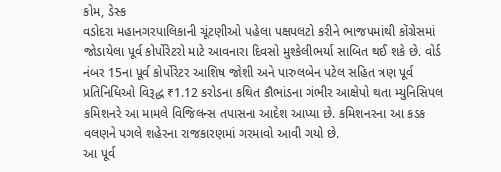કોમ, ડેસ્ક
વડોદરા મહાનગરપાલિકાની ચૂંટણીઓ પહેલા પક્ષપલટો કરીને ભાજપમાંથી કોંગ્રેસમાં જોડાયેલા પૂર્વ કોર્પોરેટરો માટે આવનારા દિવસો મુશ્કેલીભર્યા સાબિત થઈ શકે છે. વોર્ડ નંબર 15ના પૂર્વ કોર્પોરેટર આશિષ જોશી અને પારુલબેન પટેલ સહિત ત્રણ પૂર્વ પ્રતિનિધિઓ વિરૂદ્ધ ₹1.12 કરોડના કથિત કૌભાંડના ગંભીર આક્ષેપો થતા મ્યુનિસિપલ કમિશનરે આ મામલે વિજિલન્સ તપાસના આદેશ આપ્યા છે. કમિશનરના આ કડક વલણને પગલે શહેરના રાજકારણમાં ગરમાવો આવી ગયો છે.
આ પૂર્વ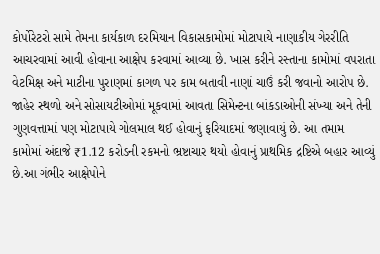કોર્પોરેટરો સામે તેમના કાર્યકાળ દરમિયાન વિકાસકામોમાં મોટાપાયે નાણાકીય ગેરરીતિ આચરવામાં આવી હોવાના આક્ષેપ કરવામાં આવ્યા છે. ખાસ કરીને રસ્તાના કામોમાં વપરાતા વેટમિક્ષ અને માટીના પુરાણમાં કાગળ પર કામ બતાવી નાણાં ચાઉં કરી જવાનો આરોપ છે. જાહેર સ્થળો અને સોસાયટીઓમાં મૂકવામાં આવતા સિમેન્ટના બાંકડાઓની સંખ્યા અને તેની ગુણવત્તામાં પણ મોટાપાયે ગોલમાલ થઈ હોવાનું ફરિયાદમાં જણાવાયું છે. આ તમામ કામોમાં અંદાજે ₹1.12 કરોડની રકમનો ભ્રષ્ટાચાર થયો હોવાનું પ્રાથમિક દ્રષ્ટિએ બહાર આવ્યું છે.આ ગંભીર આક્ષેપોને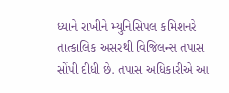ધ્યાને રાખીને મ્યુનિસિપલ કમિશનરે તાત્કાલિક અસરથી વિજિલન્સ તપાસ સોંપી દીધી છે. તપાસ અધિકારીએ આ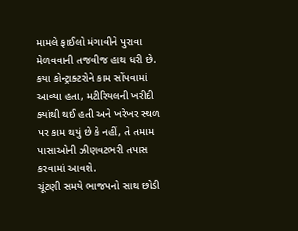મામલે ફાઈલો મંગાવીને પુરાવા મેળવવાની તજવીજ હાથ ધરી છે. કયા કોન્ટ્રાક્ટરોને કામ સોંપવામાં આવ્યા હતા, મટીરિયલની ખરીદી ક્યાંથી થઈ હતી અને ખરેખર સ્થળ પર કામ થયું છે કે નહીં, તે તમામ પાસાઓની ઝીણવટભરી તપાસ કરવામાં આવશે.
ચૂંટણી સમયે ભાજપનો સાથ છોડી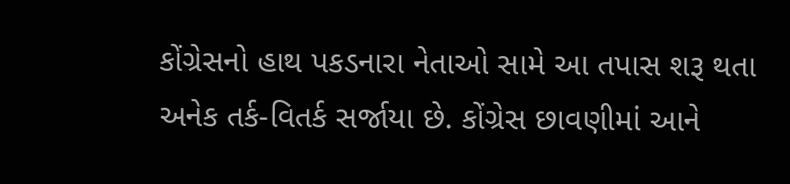કોંગ્રેસનો હાથ પકડનારા નેતાઓ સામે આ તપાસ શરૂ થતા અનેક તર્ક-વિતર્ક સર્જાયા છે. કોંગ્રેસ છાવણીમાં આને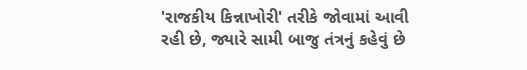'રાજકીય કિન્નાખોરી' તરીકે જોવામાં આવી રહી છે, જ્યારે સામી બાજુ તંત્રનું કહેવું છે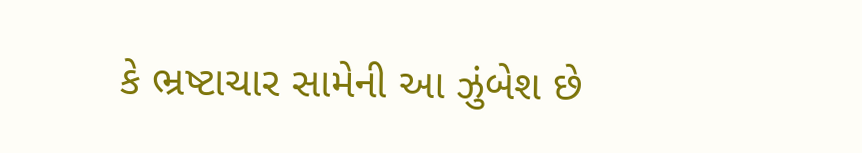કે ભ્રષ્ટાચાર સામેની આ ઝુંબેશ છે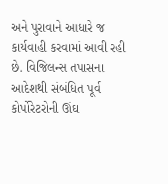અને પુરાવાને આધારે જ કાર્યવાહી કરવામાં આવી રહી છે. વિજિલન્સ તપાસના આદેશથી સંબંધિત પૂર્વ કોર્પોરેટરોની ઊંઘ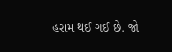હરામ થઈ ગઈ છે. જો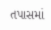તપાસમાં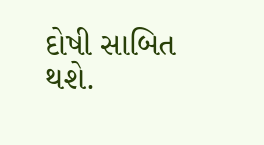દોષી સાબિત થશે.